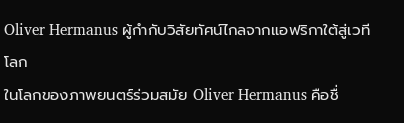Oliver Hermanus ผู้กำกับวิสัยทัศน์ไกลจากแอฟริกาใต้สู่เวทีโลก
ในโลกของภาพยนตร์ร่วมสมัย Oliver Hermanus คือชื่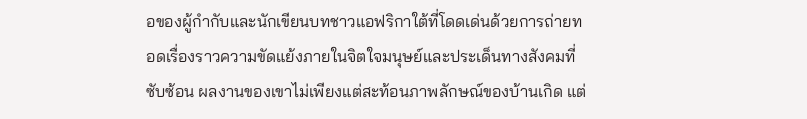อของผู้กำกับและนักเขียนบทชาวแอฟริกาใต้ที่โดดเด่นด้วยการถ่ายทอดเรื่องราวความขัดแย้งภายในจิตใจมนุษย์และประเด็นทางสังคมที่ซับซ้อน ผลงานของเขาไม่เพียงแต่สะท้อนภาพลักษณ์ของบ้านเกิด แต่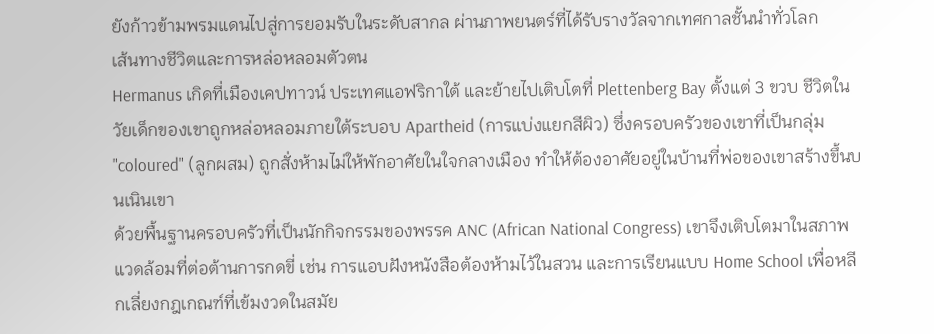ยังก้าวข้ามพรมแดนไปสู่การยอมรับในระดับสากล ผ่านภาพยนตร์ที่ได้รับรางวัลจากเทศกาลชั้นนำทั่วโลก
เส้นทางชีวิตและการหล่อหลอมตัวตน
Hermanus เกิดที่เมืองเคปทาวน์ ประเทศแอฟริกาใต้ และย้ายไปเติบโตที่ Plettenberg Bay ตั้งแต่ 3 ขวบ ชีวิตในวัยเด็กของเขาถูกหล่อหลอมภายใต้ระบอบ Apartheid (การแบ่งแยกสีผิว) ซึ่งครอบครัวของเขาที่เป็นกลุ่ม "coloured" (ลูกผสม) ถูกสั่งห้ามไม่ให้พักอาศัยในใจกลางเมือง ทำให้ต้องอาศัยอยู่ในบ้านที่พ่อของเขาสร้างขึ้นบนเนินเขา
ด้วยพื้นฐานครอบครัวที่เป็นนักกิจกรรมของพรรค ANC (African National Congress) เขาจึงเติบโตมาในสภาพแวดล้อมที่ต่อต้านการกดขี่ เช่น การแอบฝังหนังสือต้องห้ามไว้ในสวน และการเรียนแบบ Home School เพื่อหลีกเลี่ยงกฎเกณฑ์ที่เข้มงวดในสมัย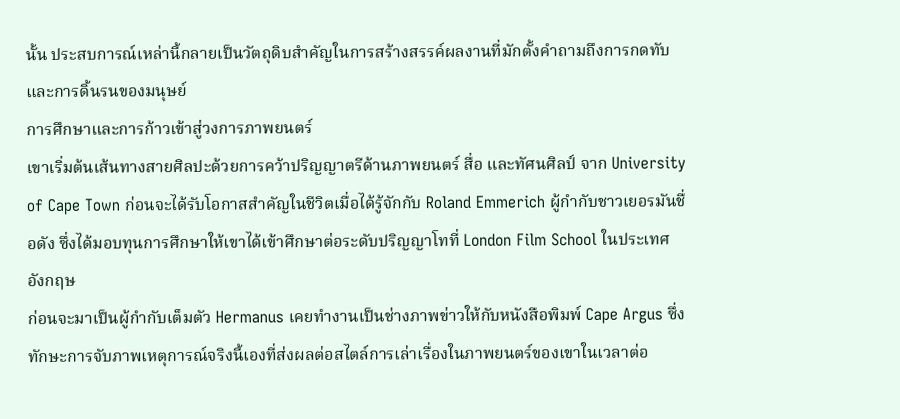นั้น ประสบการณ์เหล่านี้กลายเป็นวัตถุดิบสำคัญในการสร้างสรรค์ผลงานที่มักตั้งคำถามถึงการกดทับและการดิ้นรนของมนุษย์
การศึกษาและการก้าวเข้าสู่วงการภาพยนตร์
เขาเริ่มต้นเส้นทางสายศิลปะด้วยการคว้าปริญญาตรีด้านภาพยนตร์ สื่อ และทัศนศิลป์ จาก University of Cape Town ก่อนจะได้รับโอกาสสำคัญในชีวิตเมื่อได้รู้จักกับ Roland Emmerich ผู้กำกับชาวเยอรมันชื่อดัง ซึ่งได้มอบทุนการศึกษาให้เขาได้เข้าศึกษาต่อระดับปริญญาโทที่ London Film School ในประเทศอังกฤษ
ก่อนจะมาเป็นผู้กำกับเต็มตัว Hermanus เคยทำงานเป็นช่างภาพข่าวให้กับหนังสือพิมพ์ Cape Argus ซึ่งทักษะการจับภาพเหตุการณ์จริงนี้เองที่ส่งผลต่อสไตล์การเล่าเรื่องในภาพยนตร์ของเขาในเวลาต่อ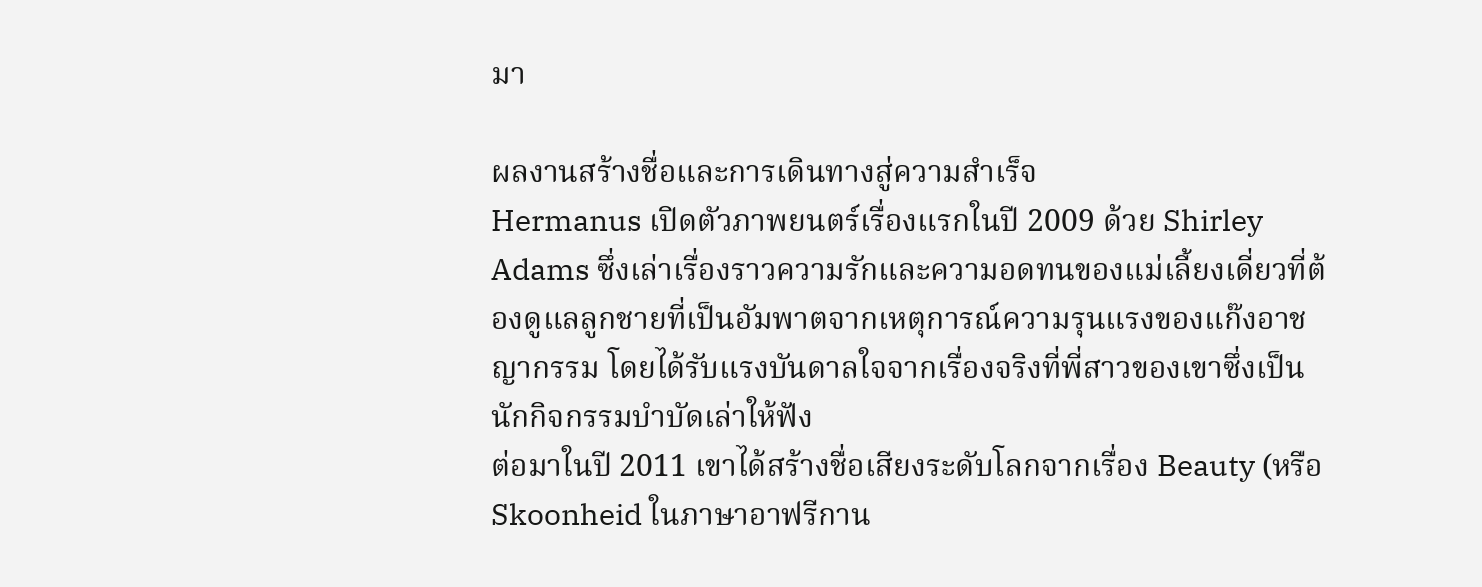มา

ผลงานสร้างชื่อและการเดินทางสู่ความสำเร็จ
Hermanus เปิดตัวภาพยนตร์เรื่องแรกในปี 2009 ด้วย Shirley Adams ซึ่งเล่าเรื่องราวความรักและความอดทนของแม่เลี้ยงเดี่ยวที่ต้องดูแลลูกชายที่เป็นอัมพาตจากเหตุการณ์ความรุนแรงของแก๊งอาชญากรรม โดยได้รับแรงบันดาลใจจากเรื่องจริงที่พี่สาวของเขาซึ่งเป็นนักกิจกรรมบำบัดเล่าให้ฟัง
ต่อมาในปี 2011 เขาได้สร้างชื่อเสียงระดับโลกจากเรื่อง Beauty (หรือ Skoonheid ในภาษาอาฟรีกาน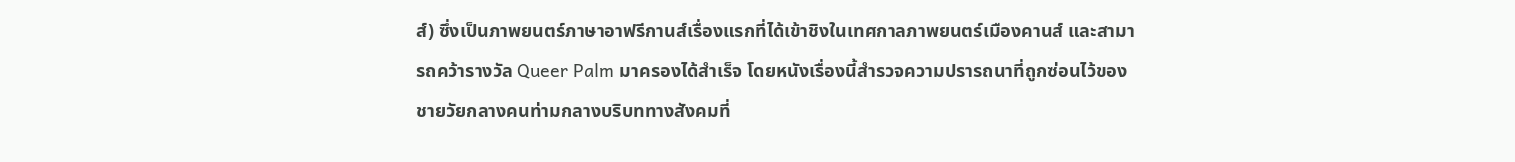ส์) ซึ่งเป็นภาพยนตร์ภาษาอาฟรีกานส์เรื่องแรกที่ได้เข้าชิงในเทศกาลภาพยนตร์เมืองคานส์ และสามารถคว้ารางวัล Queer Palm มาครองได้สำเร็จ โดยหนังเรื่องนี้สำรวจความปรารถนาที่ถูกซ่อนไว้ของชายวัยกลางคนท่ามกลางบริบททางสังคมที่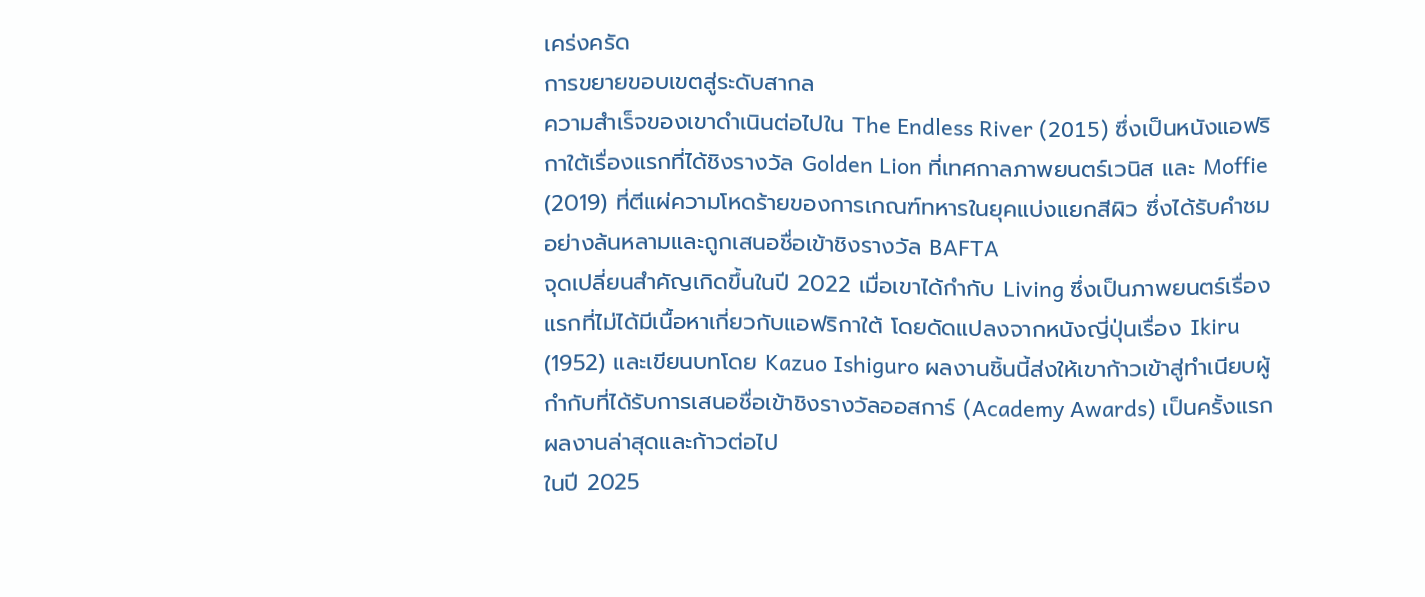เคร่งครัด
การขยายขอบเขตสู่ระดับสากล
ความสำเร็จของเขาดำเนินต่อไปใน The Endless River (2015) ซึ่งเป็นหนังแอฟริกาใต้เรื่องแรกที่ได้ชิงรางวัล Golden Lion ที่เทศกาลภาพยนตร์เวนิส และ Moffie (2019) ที่ตีแผ่ความโหดร้ายของการเกณฑ์ทหารในยุคแบ่งแยกสีผิว ซึ่งได้รับคำชมอย่างล้นหลามและถูกเสนอชื่อเข้าชิงรางวัล BAFTA
จุดเปลี่ยนสำคัญเกิดขึ้นในปี 2022 เมื่อเขาได้กำกับ Living ซึ่งเป็นภาพยนตร์เรื่องแรกที่ไม่ได้มีเนื้อหาเกี่ยวกับแอฟริกาใต้ โดยดัดแปลงจากหนังญี่ปุ่นเรื่อง Ikiru (1952) และเขียนบทโดย Kazuo Ishiguro ผลงานชิ้นนี้ส่งให้เขาก้าวเข้าสู่ทำเนียบผู้กำกับที่ได้รับการเสนอชื่อเข้าชิงรางวัลออสการ์ (Academy Awards) เป็นครั้งแรก
ผลงานล่าสุดและก้าวต่อไป
ในปี 2025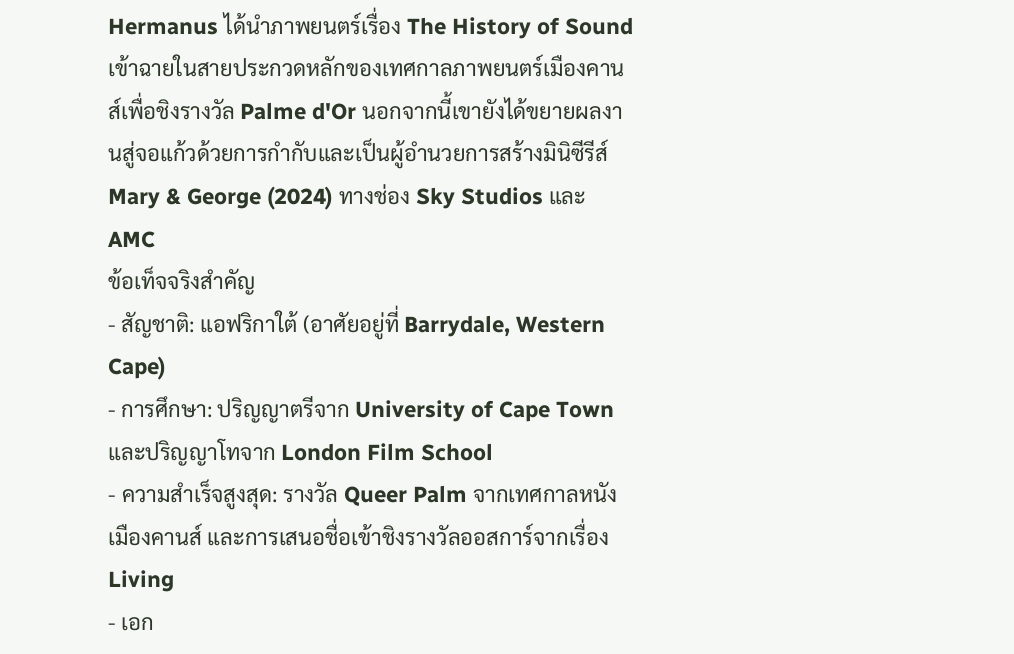Hermanus ได้นำภาพยนตร์เรื่อง The History of Sound เข้าฉายในสายประกวดหลักของเทศกาลภาพยนตร์เมืองคานส์เพื่อชิงรางวัล Palme d'Or นอกจากนี้เขายังได้ขยายผลงานสู่จอแก้วด้วยการกำกับและเป็นผู้อำนวยการสร้างมินิซีรีส์ Mary & George (2024) ทางช่อง Sky Studios และ AMC
ข้อเท็จจริงสำคัญ
- สัญชาติ: แอฟริกาใต้ (อาศัยอยู่ที่ Barrydale, Western Cape)
- การศึกษา: ปริญญาตรีจาก University of Cape Town และปริญญาโทจาก London Film School
- ความสำเร็จสูงสุด: รางวัล Queer Palm จากเทศกาลหนังเมืองคานส์ และการเสนอชื่อเข้าชิงรางวัลออสการ์จากเรื่อง Living
- เอก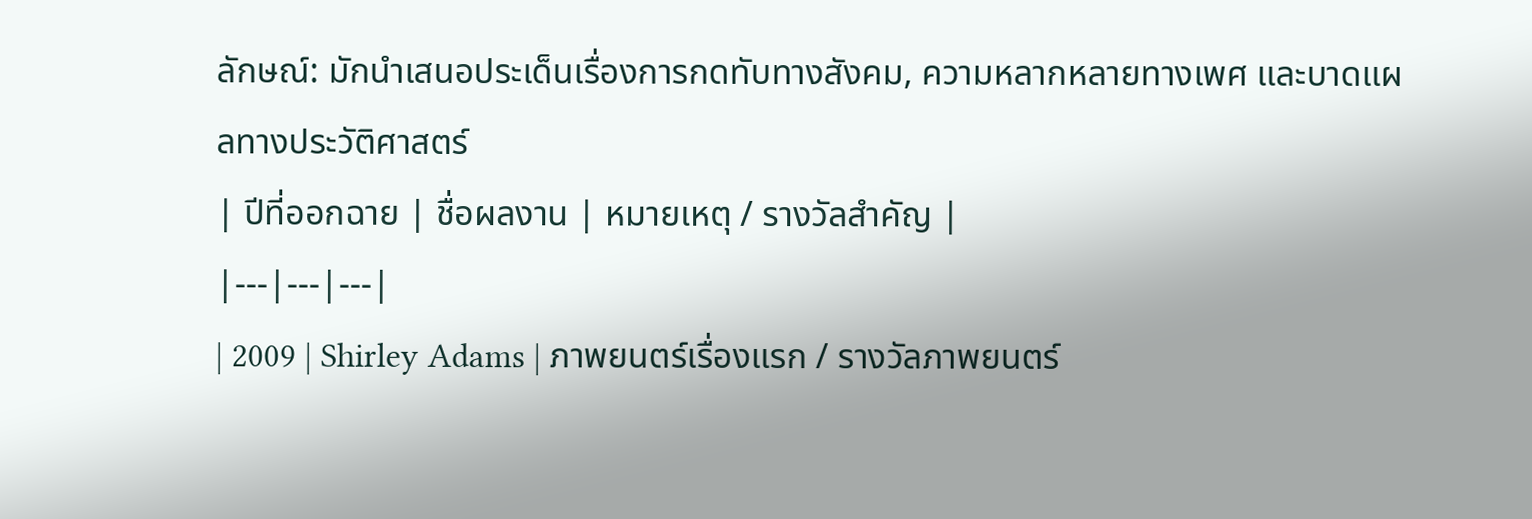ลักษณ์: มักนำเสนอประเด็นเรื่องการกดทับทางสังคม, ความหลากหลายทางเพศ และบาดแผลทางประวัติศาสตร์
| ปีที่ออกฉาย | ชื่อผลงาน | หมายเหตุ / รางวัลสำคัญ |
|---|---|---|
| 2009 | Shirley Adams | ภาพยนตร์เรื่องแรก / รางวัลภาพยนตร์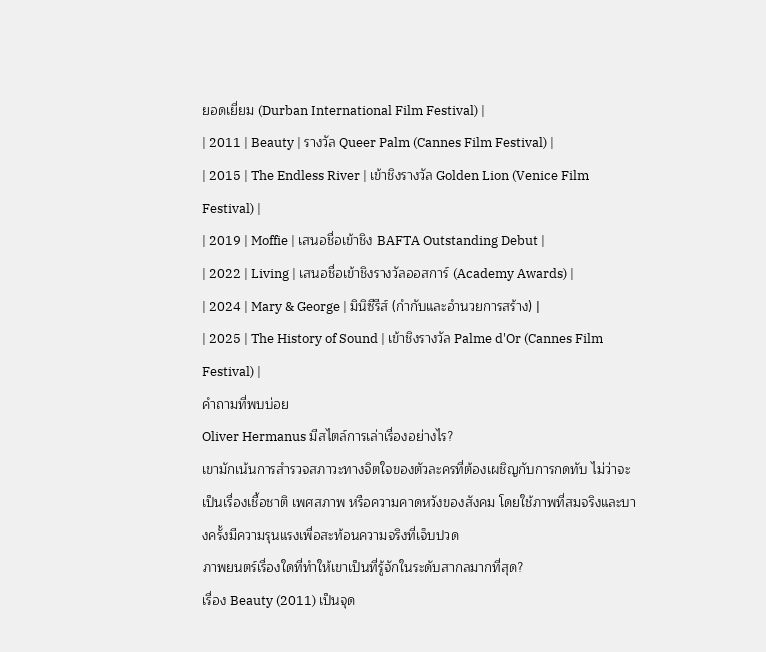ยอดเยี่ยม (Durban International Film Festival) |
| 2011 | Beauty | รางวัล Queer Palm (Cannes Film Festival) |
| 2015 | The Endless River | เข้าชิงรางวัล Golden Lion (Venice Film Festival) |
| 2019 | Moffie | เสนอชื่อเข้าชิง BAFTA Outstanding Debut |
| 2022 | Living | เสนอชื่อเข้าชิงรางวัลออสการ์ (Academy Awards) |
| 2024 | Mary & George | มินิซีรีส์ (กำกับและอำนวยการสร้าง) |
| 2025 | The History of Sound | เข้าชิงรางวัล Palme d'Or (Cannes Film Festival) |
คำถามที่พบบ่อย
Oliver Hermanus มีสไตล์การเล่าเรื่องอย่างไร?
เขามักเน้นการสำรวจสภาวะทางจิตใจของตัวละครที่ต้องเผชิญกับการกดทับ ไม่ว่าจะเป็นเรื่องเชื้อชาติ เพศสภาพ หรือความคาดหวังของสังคม โดยใช้ภาพที่สมจริงและบางครั้งมีความรุนแรงเพื่อสะท้อนความจริงที่เจ็บปวด
ภาพยนตร์เรื่องใดที่ทำให้เขาเป็นที่รู้จักในระดับสากลมากที่สุด?
เรื่อง Beauty (2011) เป็นจุด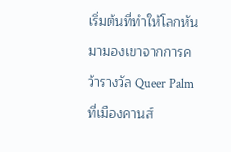เริ่มต้นที่ทำให้โลกหันมามองเขาจากการคว้ารางวัล Queer Palm ที่เมืองคานส์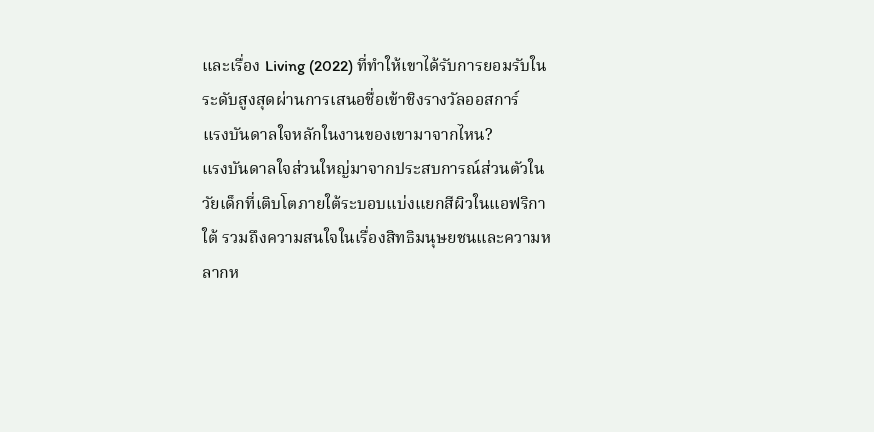และเรื่อง Living (2022) ที่ทำให้เขาได้รับการยอมรับในระดับสูงสุดผ่านการเสนอชื่อเข้าชิงรางวัลออสการ์
แรงบันดาลใจหลักในงานของเขามาจากไหน?
แรงบันดาลใจส่วนใหญ่มาจากประสบการณ์ส่วนตัวในวัยเด็กที่เติบโตภายใต้ระบอบแบ่งแยกสีผิวในแอฟริกาใต้ รวมถึงความสนใจในเรื่องสิทธิมนุษยชนและความหลากห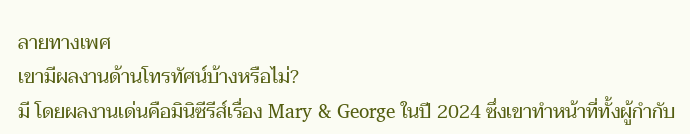ลายทางเพศ
เขามีผลงานด้านโทรทัศน์บ้างหรือไม่?
มี โดยผลงานเด่นคือมินิซีรีส์เรื่อง Mary & George ในปี 2024 ซึ่งเขาทำหน้าที่ทั้งผู้กำกับ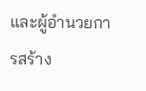และผู้อำนวยการสร้าง